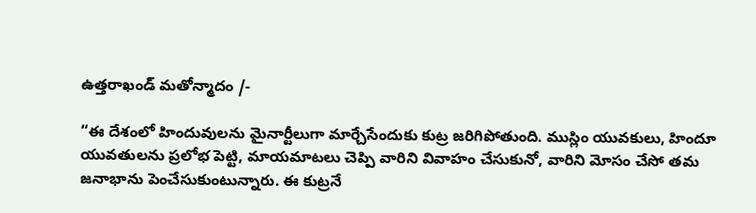ఉత్తరాఖండ్ మతోన్మాదం /-

“ఈ దేశంలో హిందువులను మైనార్టీలుగా మార్చేసేందుకు కుట్ర జరిగిపోతుంది. ముస్లిం యువకులు, హిందూ యువతులను ప్రలోభ పెట్టి, మాయమాటలు చెప్పి వారిని వివాహం చేసుకునో, వారిని మోసం చేసో తమ జనాభాను పెంచేసుకుంటున్నారు. ఈ కుట్రనే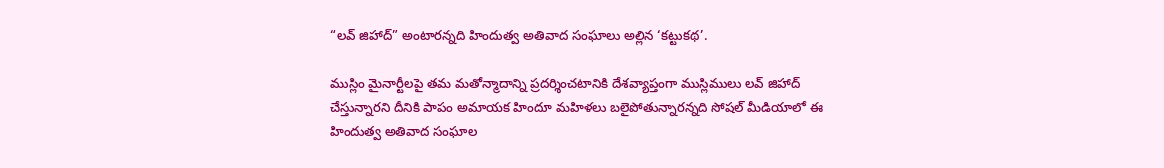“లవ్ జిహాద్” అంటారన్నది హిందుత్వ అతివాద సంఘాలు అల్లిన ‘కట్టుకథ’.

ముస్లిం మైనార్టీలపై తమ మతోన్మాదాన్ని ప్రదర్శించటానికి దేశవ్యాప్తంగా ముస్లిములు లవ్ జిహాద్ చేస్తున్నారని దీనికి పాపం అమాయక హిందూ మహిళలు బలైపోతున్నారన్నది సోషల్ మీడియాలో ఈ హిందుత్వ అతివాద సంఘాల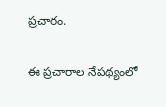ప్రచారం.

ఈ ప్రచారాల నేపథ్యంలో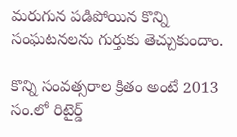మరుగున పడిపోయిన కొన్ని సంఘటనలను గుర్తుకు తెచ్చుకుందాం.

కొన్ని సంవత్సరాల క్రితం అంటే 2013 సం.లో రిటైర్డ్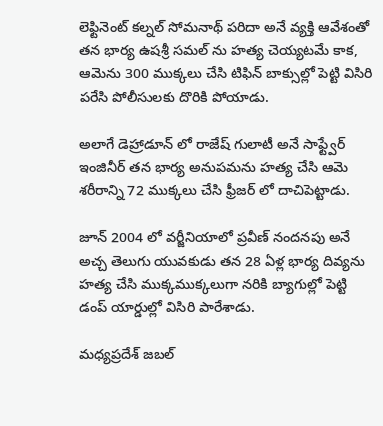లెఫ్టినెంట్ కల్నల్ సోమనాథ్ పరిదా అనే వ్యక్తి ఆవేశంతో తన భార్య ఉషశ్రీ సమల్ ను హత్య చెయ్యటమే కాక, ఆమెను 300 ముక్కలు చేసి టిఫిన్ బాక్సుల్లో పెట్టి విసిరి పరేసి పోలీసులకు దొరికి పోయాడు.

అలాగే డెహ్రాడూన్ లో రాజేష్ గులాటీ అనే సాఫ్ట్వేర్ ఇంజినీర్ తన భార్య అనుపమను హత్య చేసి ఆమె శరీరాన్ని 72 ముక్కలు చేసి ఫ్రీజర్ లో దాచిపెట్టాడు.

జూన్ 2004 లో వర్జీనియాలో ప్రవీణ్ నందనపు అనే అచ్చ తెలుగు యువకుడు తన 28 ఏళ్ల భార్య దివ్యను హత్య చేసి ముక్కముక్కలుగా నరికి బ్యాగుల్లో పెట్టి డంప్ యార్డుల్లో విసిరి పారేశాడు.

మధ్యప్రదేశ్ జబల్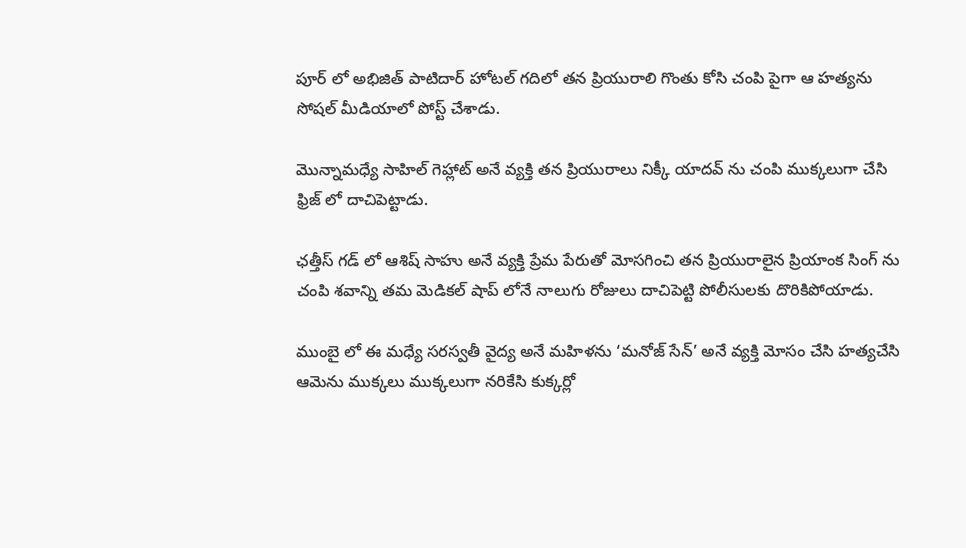పూర్ లో అభిజిత్ పాటిదార్ హోటల్ గదిలో తన ప్రియురాలి గొంతు కోసి చంపి పైగా ఆ హత్యను సోషల్ మీడియాలో పోస్ట్ చేశాడు.

మొన్నామధ్యే సాహిల్ గెహ్లాట్ అనే వ్యక్తి తన ప్రియురాలు నిక్కీ యాదవ్ ను చంపి ముక్కలుగా చేసి ఫ్రిజ్ లో దాచిపెట్టాడు.

ఛత్తీస్ గడ్ లో ఆశిష్ సాహు అనే వ్యక్తి ప్రేమ పేరుతో మోసగించి తన ప్రియురాలైన ప్రియాంక సింగ్ ను చంపి శవాన్ని తమ మెడికల్ షాప్ లోనే నాలుగు రోజులు దాచిపెట్టి పోలీసులకు దొరికిపోయాడు.

ముంబై లో ఈ మధ్యే సరస్వతీ వైద్య అనే మహిళను ‘మనోజ్ సేన్’ అనే వ్యక్తి మోసం చేసి హత్యచేసి ఆమెను ముక్కలు ముక్కలుగా నరికేసి కుక్కర్లో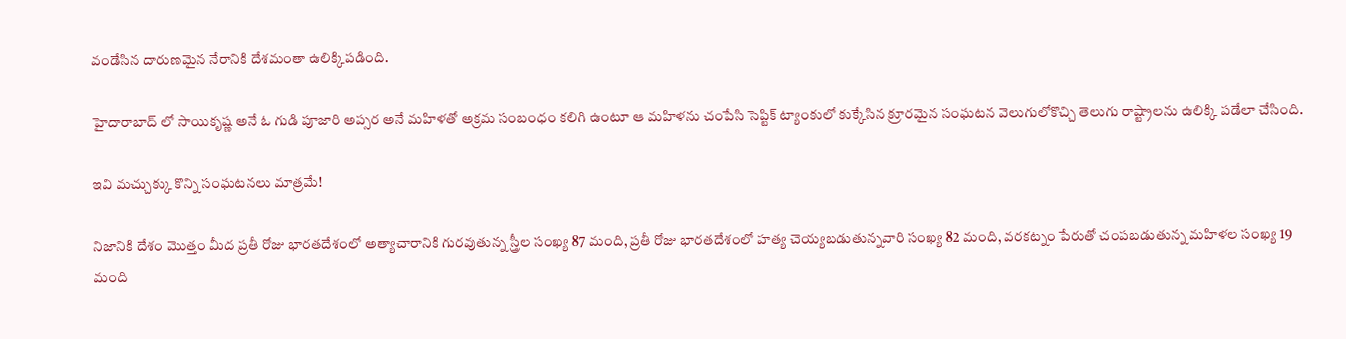వండేసిన దారుణమైన నేరానికి దేశమంతా ఉలిక్కిపడింది.

హైదారాబాద్ లో సాయికృష్ణ అనే ఓ గుడి పూజారి అప్సర అనే మహిళతో అక్రమ సంబంధం కలిగి ఉంటూ ఆ మహిళను చంపేసి సెప్టిక్ ట్యాంకులో కుక్కేసిన క్రూరమైన సంఘటన వెలుగులోకొచ్చి తెలుగు రాష్ట్రాలను ఉలిక్కి పడేలా చేసింది.

ఇవి మచ్చుక్కు కొన్ని సంఘటనలు మాత్రమే!

నిజానికి దేశం మొత్తం మీద ప్రతీ రోజు భారతదేశంలో అత్యాచారానికి గురవుతున్న స్త్రీల సంఖ్య 87 మంది, ప్రతీ రోజు భారతదేశంలో హత్య చెయ్యబడుతున్నవారి సంఖ్య 82 మంది, వరకట్నం పేరుతో చంపబడుతున్న మహిళల సంఖ్య 19 మంది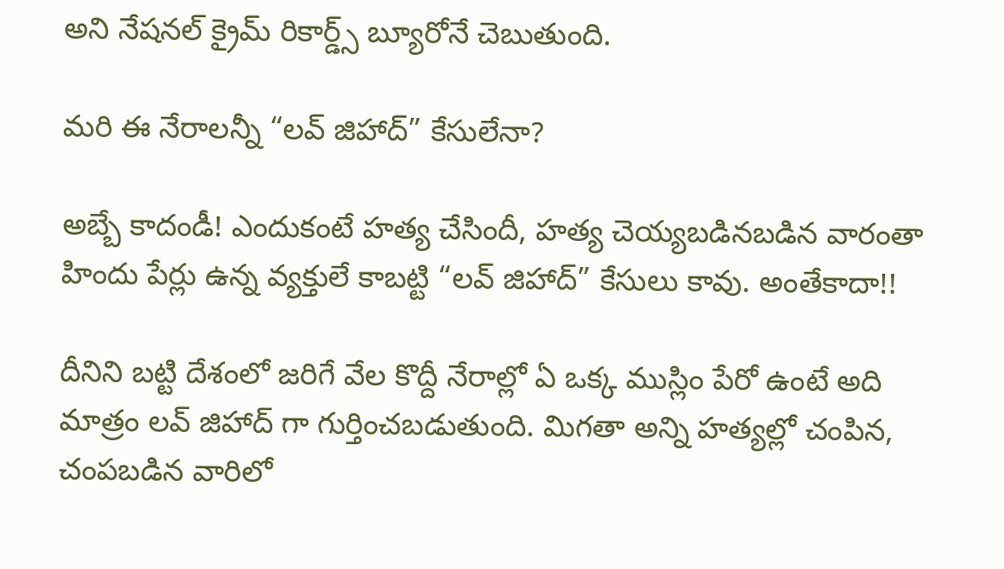అని నేషనల్ క్రైమ్ రికార్డ్స్ బ్యూరోనే చెబుతుంది.

మరి ఈ నేరాలన్నీ “లవ్ జిహాద్” కేసులేనా?

అబ్బే కాదండీ! ఎందుకంటే హత్య చేసిందీ, హత్య చెయ్యబడినబడిన వారంతా హిందు పేర్లు ఉన్న వ్యక్తులే కాబట్టి “లవ్ జిహాద్” కేసులు కావు. అంతేకాదా!!

దీనిని బట్టి దేశంలో జరిగే వేల కొద్దీ నేరాల్లో ఏ ఒక్క ముస్లిం పేరో ఉంటే అది మాత్రం లవ్ జిహాద్ గా గుర్తించబడుతుంది. మిగతా అన్ని హత్యల్లో చంపిన, చంపబడిన వారిలో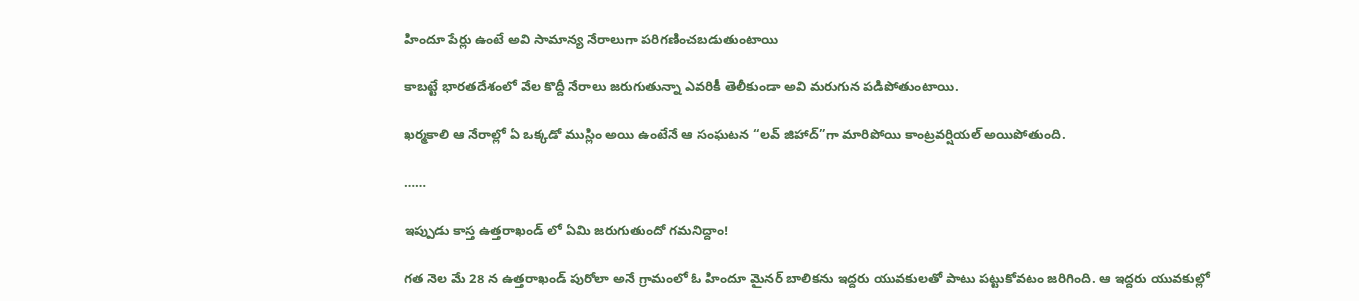హిందూ పేర్లు ఉంటే అవి సామాన్య నేరాలుగా పరిగణించబడుతుంటాయి

కాబట్టే భారతదేశంలో వేల కొద్దీ నేరాలు జరుగుతున్నా ఎవరికీ తెలీకుండా అవి మరుగున పడిపోతుంటాయి.

ఖర్మకాలి ఆ నేరాల్లో ఏ ఒక్కడో ముస్లిం అయి ఉంటేనే ఆ సంఘటన “లవ్ జిహాద్”గా మారిపోయి కాంట్రవర్షియల్ అయిపోతుంది.

……

ఇప్పుడు కాస్త ఉత్తరాఖండ్ లో ఏమి జరుగుతుందో గమనిద్దాం!

గత నెల మే 28 న ఉత్తరాఖండ్ పురోలా అనే గ్రామంలో ఓ హిందూ మైనర్ బాలికను ఇద్దరు యువకులతో పాటు పట్టుకోవటం జరిగింది. ఆ ఇద్దరు యువకుల్లో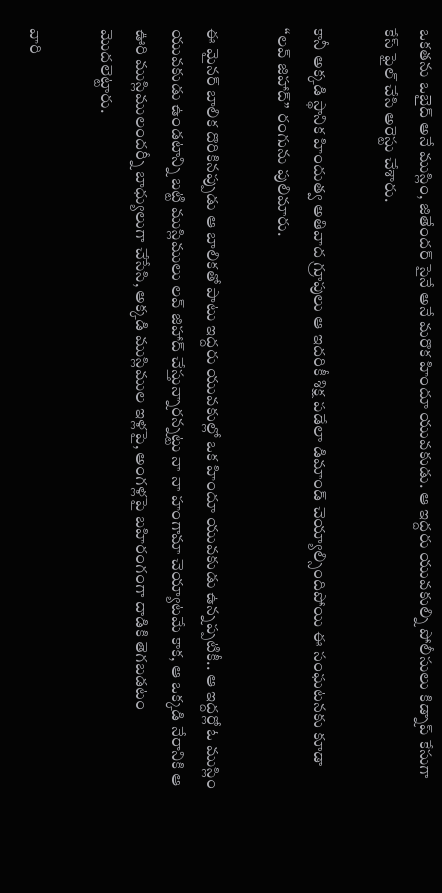ఒకతను ఒబైద్ అనే ముస్లిం, జితేందర్ సైనే అనే మరొక హిందూ యువకుడు. ఆ ఇద్దరు యువకుల్ని పోలీసులు కిడ్నాప్ కేసుగా కేస్ ఫైల్ చేసి అరెస్టు చేశారు.

కానీ అక్కడి స్థానిక హిందుత్వ అతివాద గ్రూపులు ఆ ఇదరికీ శిక్ష పడేలా డిమాండ్ చెయ్యాల్సిందిపోయి ఈ సంఘటనకు కూడా “లవ్ జిహాద్” రంగును పులిమారు.

ఈ మైనర్ బాలిక దొరికినప్పుడు ఆ బాలికతో పాటు ఇద్దరు యువకుల్లో ఒక హిందూ యువకుడు ఉన్నప్పటికీ.. ఆ ఇద్దర్లో ఓ ముస్లిం యువకుడు ఉండటాన్ని బట్టి ముస్లిములు లవ్ జిహాద్ చేస్తున్నారన్నట్టు నా నా హంగామా చెయ్యాటమే కాక, ఆ ఒక్కడి నేరానికి ఆ ఊరి ముస్లిములందర్నీ బాధ్యులుగా చేసేసి, అక్కడి ముస్లిముల ఇళ్లపై, అంగళ్లపై బహిరంగంగా దాడికి తెగబడటం మొదలెట్టారు.

వారి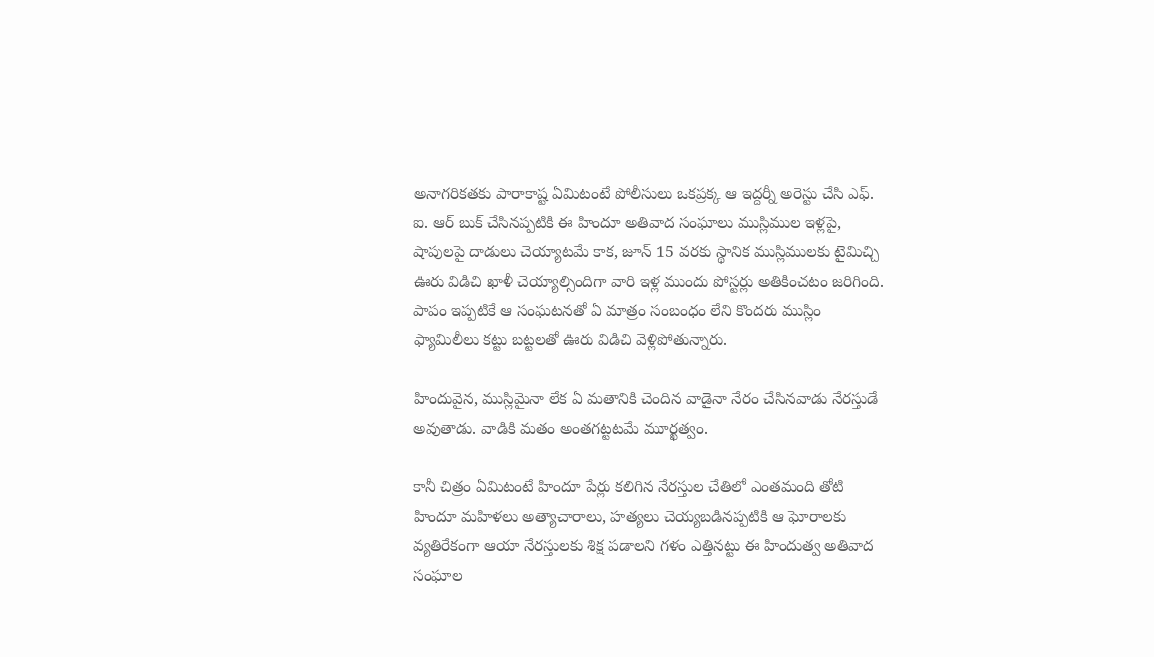అనాగరికతకు పారాకాష్ట ఏమిటంటే పోలీసులు ఒకప్రక్క ఆ ఇద్దర్నీ అరెస్టు చేసి ఎఫ్. ఐ. ఆర్ బుక్ చేసినప్పటికి ఈ హిందూ అతివాద సంఘాలు ముస్లిముల ఇళ్లపై, షాపులపై దాడులు చెయ్యాటమే కాక, జూన్ 15 వరకు స్థానిక ముస్లిములకు టైమిచ్చి ఊరు విడిచి ఖాళీ చెయ్యాల్సిందిగా వారి ఇళ్ల ముందు పోస్టర్లు అతికించటం జరిగింది. పాపం ఇప్పటికే ఆ సంఘటనతో ఏ మాత్రం సంబంధం లేని కొందరు ముస్లిం ఫ్యామిలీలు కట్టు బట్టలతో ఊరు విడిచి వెళ్లిపోతున్నారు.

హిందువైన, ముస్లిమైనా లేక ఏ మతానికి చెందిన వాడైనా నేరం చేసినవాడు నేరస్తుడే అవుతాడు. వాడికి మతం అంతగట్టటమే మూర్ఖత్వం.

కానీ చిత్రం ఏమిటంటే హిందూ పేర్లు కలిగిన నేరస్తుల చేతిలో ఎంతమంది తోటి హిందూ మహిళలు అత్యాచారాలు, హత్యలు చెయ్యబడినప్పటికి ఆ ఘోరాలకు వ్యతిరేకంగా ఆయా నేరస్తులకు శిక్ష పడాలని గళం ఎత్తినట్టు ఈ హిందుత్వ అతివాద సంఘాల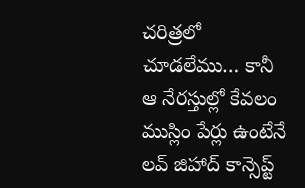చరిత్రలో చూడలేము… కానీ ఆ నేరస్తుల్లో కేవలం ముస్లిం పేర్లు ఉంటేనే లవ్ జిహాద్ కాన్సెప్ట్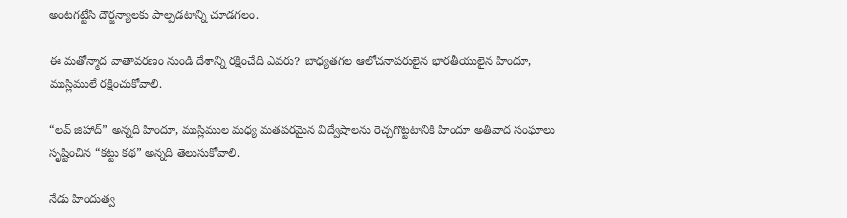అంటగట్టేసి దౌర్జన్యాలకు పాల్పడటాన్ని చూడగలం.

ఈ మతోన్మాద వాతావరణం నుండి దేశాన్ని రక్షించేది ఎవరు? బాధ్యతగల ఆలోచనాపరులైన భారతీయులైన హిందూ, ముస్లిములే రక్షించుకోవాలి.

“లవ్ జిహాద్” అన్నది హిందూ, ముస్లిముల మధ్య మతపరమైన విద్వేషాలను రెచ్చగొట్టటానికి హిందూ అతివాద సంఘాలు సృష్టించిన “కట్టు కథ” అన్నది తెలుసుకోవాలి.

నేడు హిందుత్వ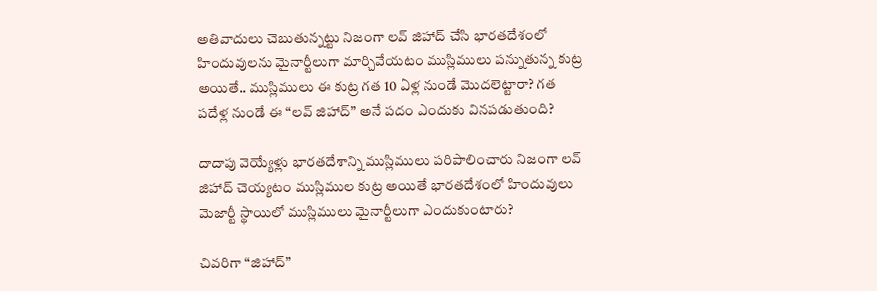అతివాదులు చెబుతున్నట్టు నిజంగా లవ్ జిహాద్ చేసి భారతదేశంలో హిందువులను మైనార్టీలుగా మార్చివేయటం ముస్లిములు పన్నుతున్న కుట్ర అయితే.. ముస్లిములు ఈ కుట్ర గత 10 ఏళ్ల నుండే మొదలెట్టారా? గత పదేళ్ల నుండే ఈ “లవ్ జిహాద్” అనే పదం ఎందుకు వినపడుతుంది?

దాదాపు వెయ్యేళ్లు భారతదేశాన్ని ముస్లిములు పరిపాలించారు నిజంగా లవ్ జిహాద్ చెయ్యటం ముస్లిముల కుట్ర అయితే భారతదేశంలో హిందువులు మెజార్టీ స్థాయిలో ముస్లిములు మైనార్టీలుగా ఎందుకుంటారు?

చివరిగా “జిహాద్”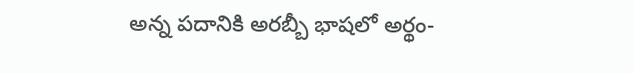అన్న పదానికి అరబ్బీ భాషలో అర్థం-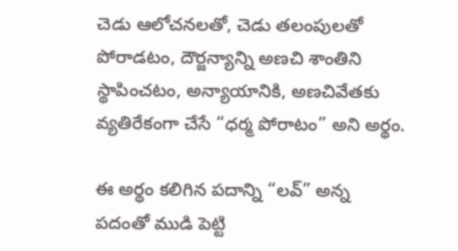చెడు ఆలోచనలతో, చెడు తలంపులతో పోరాడటం, దౌర్జన్యాన్ని అణచి శాంతిని స్థాపించటం, అన్యాయానికి, అణచివేతకు వ్యతిరేకంగా చేసే “ధర్మ పోరాటం” అని అర్థం.

ఈ అర్థం కలిగిన పదాన్ని “లవ్” అన్న పదంతో ముడి పెట్టి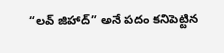“లవ్ జిహాద్” అనే పదం కనిపెట్టిన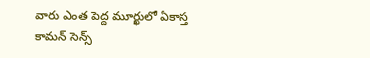వారు ఎంత పెద్ద మూర్ఖులో ఏకాస్త కామన్ సెన్స్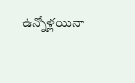ఉన్నోళ్లయినా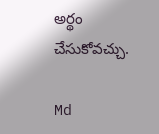అర్థం చేసుకోవచ్చు.

Md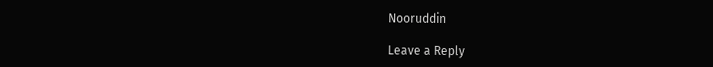Nooruddin

Leave a Reply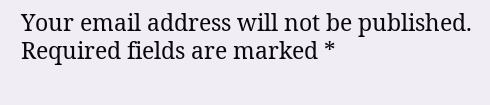Your email address will not be published. Required fields are marked *